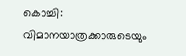കൊച്ചി: വിമാനയാത്രക്കാരുടെയും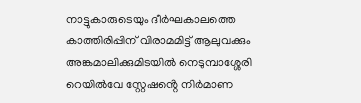നാട്ടുകാരുടെയും ദീർഘകാലത്തെ കാത്തിരിപ്പിന് വിരാമമിട്ട് ആലുവക്കും അങ്കമാലിക്കുമിടയിൽ നെടുമ്പാശ്ശേരി റെയിൽവേ സ്റ്റേഷൻ്റെ നിർമാണ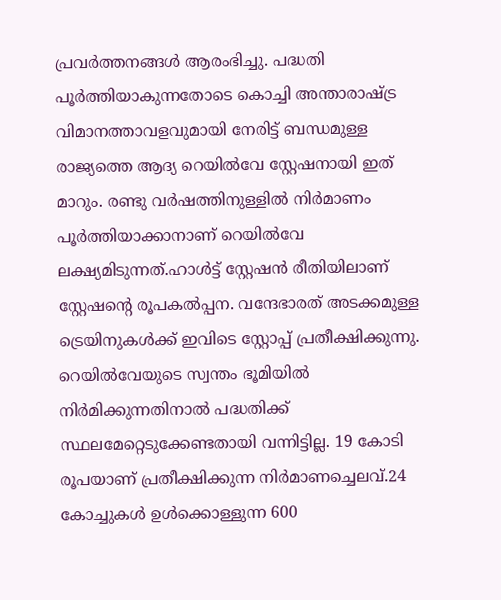പ്രവർത്തനങ്ങൾ ആരംഭിച്ചു. പദ്ധതി പൂർത്തിയാകുന്നതോടെ കൊച്ചി അന്താരാഷ്ട്ര വിമാനത്താവളവുമായി നേരിട്ട് ബന്ധമുള്ള രാജ്യത്തെ ആദ്യ റെയിൽവേ സ്റ്റേഷനായി ഇത് മാറും. രണ്ടു വർഷത്തിനുള്ളിൽ നിർമാണം പൂർത്തിയാക്കാനാണ് റെയിൽവേ ലക്ഷ്യമിടുന്നത്.ഹാൾട്ട് സ്റ്റേഷൻ രീതിയിലാണ് സ്റ്റേഷന്റെ രൂപകൽപ്പന. വന്ദേഭാരത് അടക്കമുള്ള ട്രെയിനുകൾക്ക് ഇവിടെ സ്റ്റോപ്പ് പ്രതീക്ഷിക്കുന്നു. റെയിൽവേയുടെ സ്വന്തം ഭൂമിയിൽ നിർമിക്കുന്നതിനാൽ പദ്ധതിക്ക് സ്ഥലമേറ്റെടുക്കേണ്ടതായി വന്നിട്ടില്ല. 19 കോടി രൂപയാണ് പ്രതീക്ഷിക്കുന്ന നിർമാണച്ചെലവ്.24 കോച്ചുകൾ ഉൾക്കൊള്ളുന്ന 600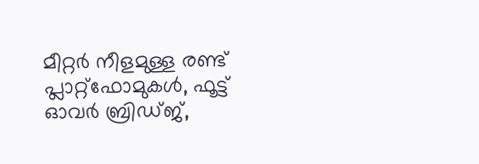മീറ്റർ നീളമുള്ള രണ്ട് പ്ലാറ്റ്ഫോമുകൾ, ഫൂട്ട് ഓവർ ബ്രിഡ്ജ്,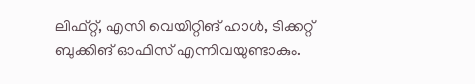ലിഫ്റ്റ്, എസി വെയിറ്റിങ് ഹാൾ, ടിക്കറ്റ് ബുക്കിങ് ഓഫിസ് എന്നിവയുണ്ടാകും.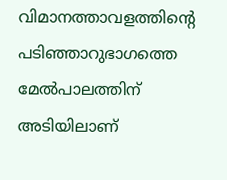വിമാനത്താവളത്തിൻ്റെ പടിഞ്ഞാറുഭാഗത്തെ മേൽപാലത്തിന് അടിയിലാണ്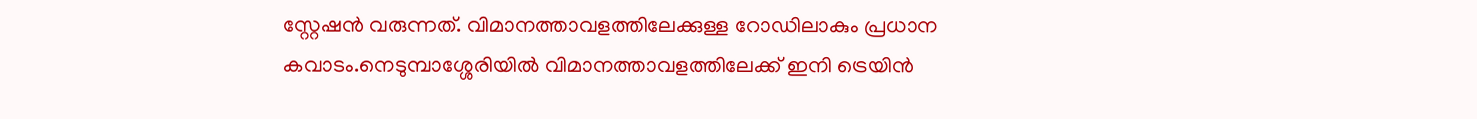സ്റ്റേഷൻ വരുന്നത്. വിമാനത്താവളത്തിലേക്കുള്ള റോഡിലാകും പ്രധാന കവാടം.നെടുമ്പാശ്ശേരിയിൽ വിമാനത്താവളത്തിലേക്ക് ഇനി ട്രെയിൻ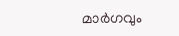മാർഗവും